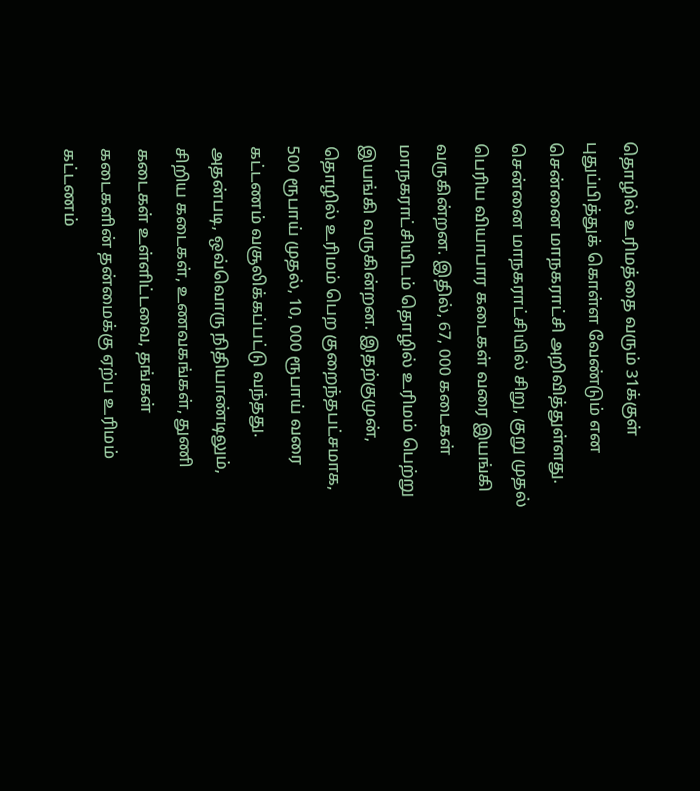தொழில் உரிமத்தை வரும் 31க்குள் புதுப்பித்துக் கொள்ள வேண்டும் என சென்னை மாநகராட்சி அறிவித்துள்ளது. சென்னை மாநகராட்சியில் சிறு, குறு முதல் பெரிய வியாபார கடைகள் வரை இயங்கி வருகின்றன. இதில், 67, 000 கடைகள் மாநகராட்சியிடம் தொழில் உரிமம் பெற்று இயங்கி வருகின்றன. இதற்குமுன், தொழில் உரிமம் பெற குறைந்தபட்சமாக, 500 ரூபாய் முதல், 10, 000 ரூபாய் வரை கட்டணம் வசூலிக்கப்பட்டு வந்தது. அதன்படி, ஒவ்வொரு நிதியாண்டிலும், சிறிய கடைகள், உணவகங்கள், துணி கடைகள் உள்ளிட்டவை, தங்கள் கடைகளின் தன்மைக்கு ஏற்ப உரிமம் கட்டணம்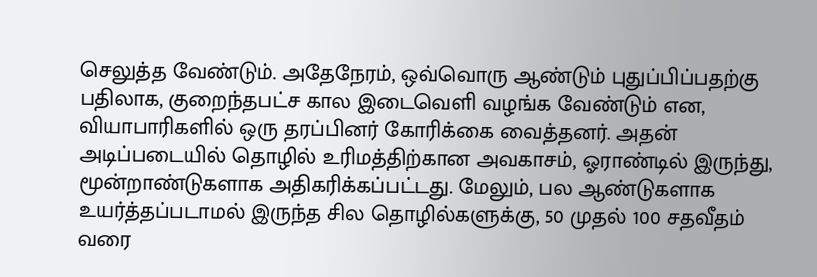செலுத்த வேண்டும். அதேநேரம், ஒவ்வொரு ஆண்டும் புதுப்பிப்பதற்கு பதிலாக, குறைந்தபட்ச கால இடைவெளி வழங்க வேண்டும் என, வியாபாரிகளில் ஒரு தரப்பினர் கோரிக்கை வைத்தனர். அதன் அடிப்படையில் தொழில் உரிமத்திற்கான அவகாசம், ஓராண்டில் இருந்து, மூன்றாண்டுகளாக அதிகரிக்கப்பட்டது. மேலும், பல ஆண்டுகளாக உயர்த்தப்படாமல் இருந்த சில தொழில்களுக்கு, 50 முதல் 100 சதவீதம் வரை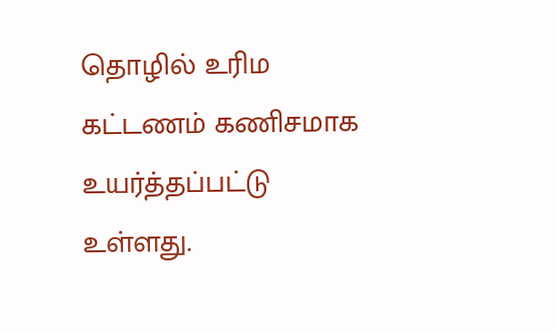தொழில் உரிம கட்டணம் கணிசமாக உயர்த்தப்பட்டு உள்ளது.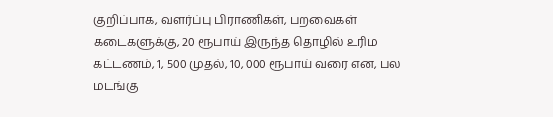குறிப்பாக, வளர்ப்பு பிராணிகள், பறவைகள் கடைகளுக்கு, 20 ரூபாய் இருந்த தொழில் உரிம கட்டணம், 1, 500 முதல், 10, 000 ரூபாய் வரை என, பல மடங்கு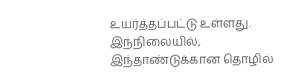உயர்த்தப்பட்டு உள்ளது. இந்நிலையில், இந்தாண்டுக்கான தொழில்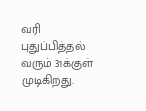வரி புதுப்பித்தல் வரும் 31க்குள் முடிகிறது.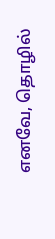எனவே, தொழில்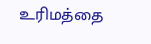உரிமத்தை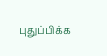புதுப்பிக்க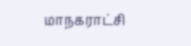மாநகராட்சி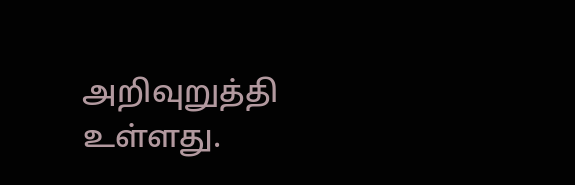அறிவுறுத்தி உள்ளது.